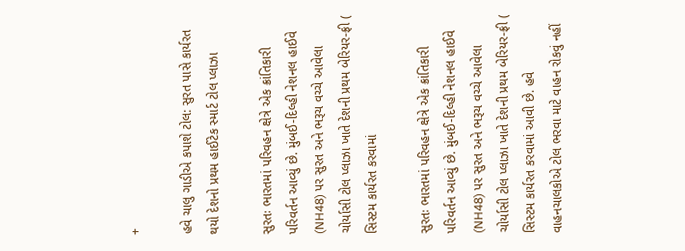+

હવે ચાલુ ગાડીએ કપાશે ટોલ: સુરત પાસે કાર્યરત થયો દેશનો પ્રથમ હાઈટેક સ્માર્ટ ટોલ પ્લાઝા

સુરતઃ ભારતમાં પરિવહન ક્ષેત્રે એક ક્રાંતિકારી પરિવર્તન આવ્યું છે. મુંબઈ-દિલ્હી નેશનલ હાઈવે (NH48) પર સુરત અને ભરૂચ વચ્ચે આવેલા ચોર્યાસી ટોલ પ્લાઝા ખાતે દેશની પ્રથમ બેરિયર-ફ્રી ( સિસ્ટમ કાર્યરત કરવામાં

સુરતઃ ભારતમાં પરિવહન ક્ષેત્રે એક ક્રાંતિકારી પરિવર્તન આવ્યું છે. મુંબઈ-દિલ્હી નેશનલ હાઈવે (NH48) પર સુરત અને ભરૂચ વચ્ચે આવેલા ચોર્યાસી ટોલ પ્લાઝા ખાતે દેશની પ્રથમ બેરિયર-ફ્રી ( સિસ્ટમ કાર્યરત કરવામાં આવી છે. હવે વાહનચાલકોએ ટોલ ભરવા માટે વાહન રોકવું નહીં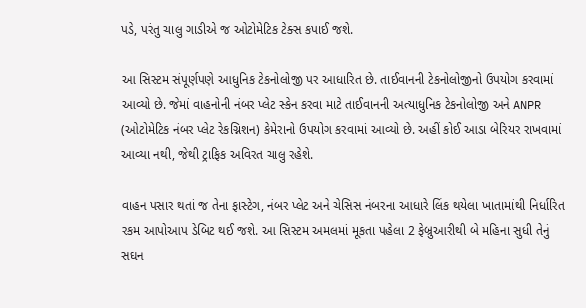પડે, પરંતુ ચાલુ ગાડીએ જ ઓટોમેટિક ટેક્સ કપાઈ જશે.

આ સિસ્ટમ સંપૂર્ણપણે આધુનિક ટેકનોલોજી પર આધારિત છે. તાઈવાનની ટેકનોલોજીનો ઉપયોગ કરવામાં આવ્યો છે. જેમાં વાહનોની નંબર પ્લેટ સ્કેન કરવા માટે તાઈવાનની અત્યાધુનિક ટેકનોલોજી અને ANPR (ઓટોમેટિક નંબર પ્લેટ રેકગ્નિશન) કેમેરાનો ઉપયોગ કરવામાં આવ્યો છે. અહીં કોઈ આડા બેરિયર રાખવામાં આવ્યા નથી, જેથી ટ્રાફિક અવિરત ચાલુ રહેશે.

વાહન પસાર થતાં જ તેના ફાસ્ટેગ, નંબર પ્લેટ અને ચેસિસ નંબરના આધારે લિંક થયેલા ખાતામાંથી નિર્ધારિત રકમ આપોઆપ ડેબિટ થઈ જશે. આ સિસ્ટમ અમલમાં મૂકતા પહેલા 2 ફેબ્રુઆરીથી બે મહિના સુધી તેનું સઘન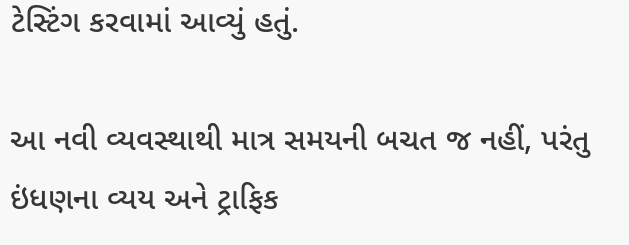ટેસ્ટિંગ કરવામાં આવ્યું હતું.

આ નવી વ્યવસ્થાથી માત્ર સમયની બચત જ નહીં, પરંતુ ઇંધણના વ્યય અને ટ્રાફિક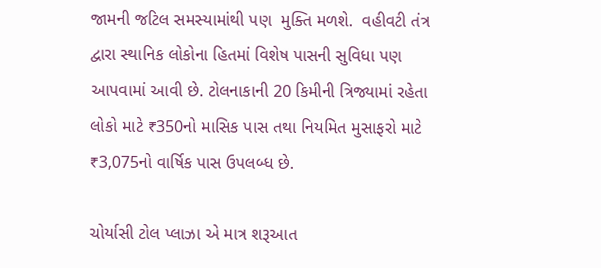જામની જટિલ સમસ્યામાંથી પણ  મુક્તિ મળશે.  વહીવટી તંત્ર દ્વારા સ્થાનિક લોકોના હિતમાં વિશેષ પાસની સુવિધા પણ આપવામાં આવી છે. ટોલનાકાની 20 કિમીની ત્રિજ્યામાં રહેતા લોકો માટે ₹350નો માસિક પાસ તથા નિયમિત મુસાફરો માટે ₹3,075નો વાર્ષિક પાસ ઉપલબ્ધ છે.

ચોર્યાસી ટોલ પ્લાઝા એ માત્ર શરૂઆત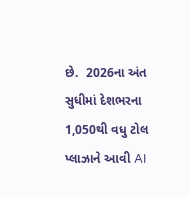છે.  2026ના અંત સુધીમાં દેશભરના 1,050થી વધુ ટોલ પ્લાઝાને આવી AI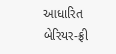આધારિત બેરિયર-ફ્રી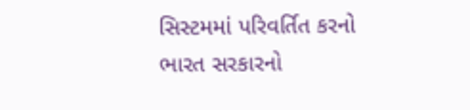સિસ્ટમમાં પરિવર્તિત કરનો ભારત સરકારનો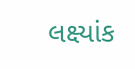લક્ષ્યાંક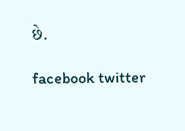છે.

facebook twitter